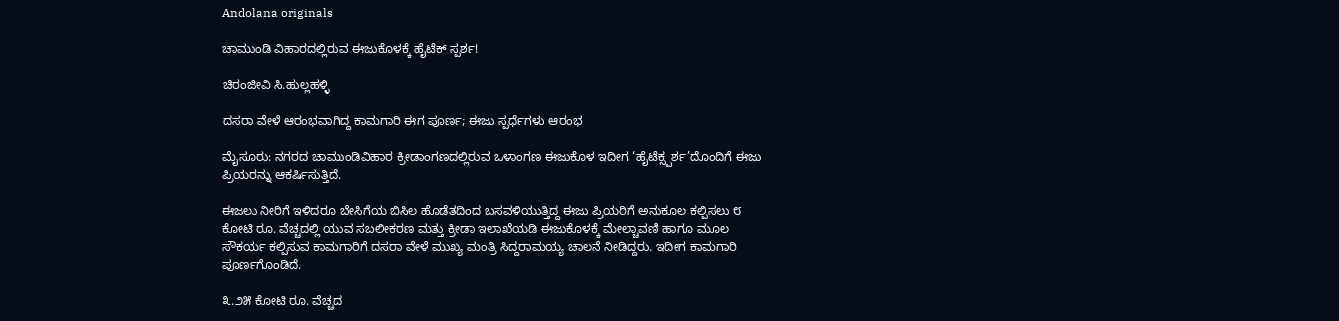Andolana originals

ಚಾಮುಂಡಿ ವಿಹಾರದಲ್ಲಿರುವ ಈಜುಕೊಳಕ್ಕೆ ಹೈಟೆಕ್ ಸ್ಪರ್ಶ!

ಚಿರಂಜೀವಿ ಸಿ.ಹುಲ್ಲಹಳ್ಳಿ

ದಸರಾ ವೇಳೆ ಆರಂಭವಾಗಿದ್ದ ಕಾಮಗಾರಿ ಈಗ ಪೂರ್ಣ; ಈಜು ಸ್ಪರ್ಧೆಗಳು ಆರಂಭ

ಮೈಸೂರು: ನಗರದ ಚಾಮುಂಡಿವಿಹಾರ ಕ್ರೀಡಾಂಗಣದಲ್ಲಿರುವ ಒಳಾಂಗಣ ಈಜುಕೊಳ ಇದೀಗ ‘ಹೈಟೆಕ್ಸ್ಪರ್ಶ’ದೊಂದಿಗೆ ಈಜು ಪ್ರಿಯರನ್ನು ಆಕರ್ಷಿಸುತ್ತಿದೆ.

ಈಜಲು ನೀರಿಗೆ ಇಳಿದರೂ ಬೇಸಿಗೆಯ ಬಿಸಿಲ ಹೊಡೆತದಿಂದ ಬಸವಳಿಯುತ್ತಿದ್ದ ಈಜು ಪ್ರಿಯರಿಗೆ ಅನುಕೂಲ ಕಲ್ಪಿಸಲು ೮ ಕೋಟಿ ರೂ. ವೆಚ್ಚದಲ್ಲಿ ಯುವ ಸಬಲೀಕರಣ ಮತ್ತು ಕ್ರೀಡಾ ಇಲಾಖೆಯಡಿ ಈಜುಕೊಳಕ್ಕೆ ಮೇಲ್ಚಾವಣಿ ಹಾಗೂ ಮೂಲ ಸೌಕರ್ಯ ಕಲ್ಪಿಸುವ ಕಾಮಗಾರಿಗೆ ದಸರಾ ವೇಳೆ ಮುಖ್ಯ ಮಂತ್ರಿ ಸಿದ್ದರಾಮಯ್ಯ ಚಾಲನೆ ನೀಡಿದ್ದರು. ಇದೀಗ ಕಾಮಗಾರಿ ಪೂರ್ಣಗೊಂಡಿದೆ.

೩.೨೫ ಕೋಟಿ ರೂ. ವೆಚ್ಚದ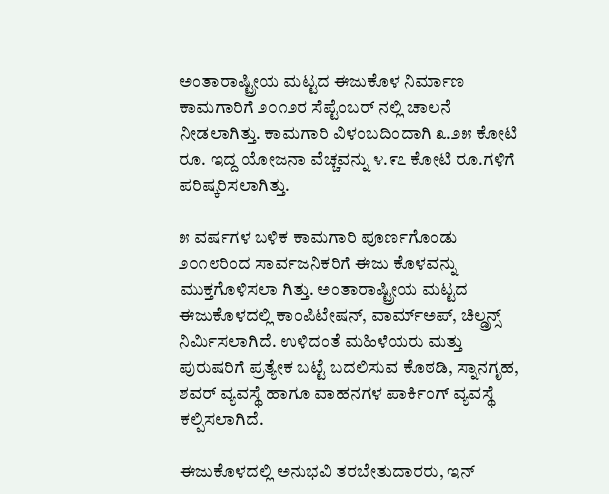ಅಂತಾರಾಷ್ಟ್ರೀಯ ಮಟ್ಟದ ಈಜುಕೊಳ ನಿರ್ಮಾಣ ಕಾಮಗಾರಿಗೆ ೨೦೧೨ರ ಸೆಪ್ಟೆಂಬರ್ ನಲ್ಲಿ ಚಾಲನೆ ನೀಡಲಾಗಿತ್ತು. ಕಾಮಗಾರಿ ವಿಳಂಬದಿಂದಾಗಿ ೩.೨೫ ಕೋಟಿ ರೂ. ಇದ್ದ ಯೋಜನಾ ವೆಚ್ಚವನ್ನು ೪.೯೭ ಕೋಟಿ ರೂ.ಗಳಿಗೆ ಪರಿಷ್ಕರಿಸಲಾಗಿತ್ತು.

೫ ವರ್ಷಗಳ ಬಳಿಕ ಕಾಮಗಾರಿ ಪೂರ್ಣಗೊಂಡು ೨೦೧೮ರಿಂದ ಸಾರ್ವಜನಿಕರಿಗೆ ಈಜು ಕೊಳವನ್ನು ಮುಕ್ತಗೊಳಿಸಲಾ ಗಿತ್ತು. ಅಂತಾರಾಷ್ಟ್ರೀಯ ಮಟ್ಟದ ಈಜುಕೊಳದಲ್ಲಿ ಕಾಂಪಿಟೇಷನ್, ವಾರ್ಮ್‌ಅಪ್, ಚಿಲ್ಡ್ರನ್ಸ್ ನಿರ್ಮಿಸಲಾಗಿದೆ. ಉಳಿದಂತೆ ಮಹಿಳೆಯರು ಮತ್ತು ಪುರುಷರಿಗೆ ಪ್ರತ್ಯೇಕ ಬಟ್ಟೆ ಬದಲಿಸುವ ಕೊಠಡಿ, ಸ್ನಾನಗೃಹ, ಶವರ್ ವ್ಯವಸ್ಥೆ ಹಾಗೂ ವಾಹನಗಳ ಪಾರ್ಕಿಂಗ್ ವ್ಯವಸ್ಥೆ ಕಲ್ಪಿಸಲಾಗಿದೆ.

ಈಜುಕೊಳದಲ್ಲಿ ಅನುಭವಿ ತರಬೇತುದಾರರು, ಇನ್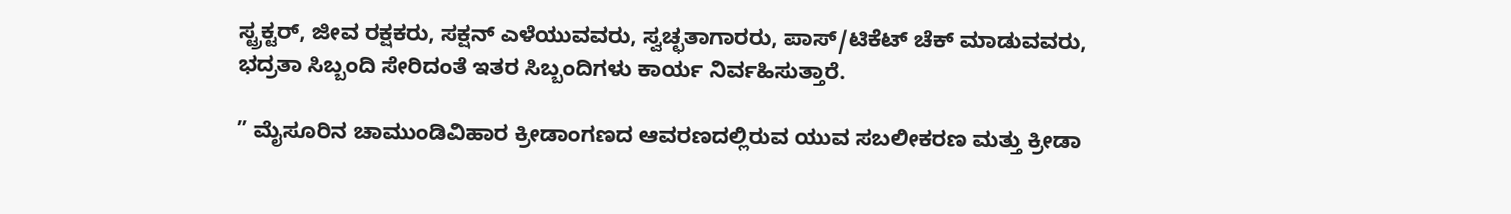ಸ್ಟ್ರಕ್ಟರ್, ಜೀವ ರಕ್ಷಕರು, ಸಕ್ಷನ್ ಎಳೆಯುವವರು, ಸ್ವಚ್ಛತಾಗಾರರು, ಪಾಸ್/ಟಿಕೆಟ್ ಚೆಕ್ ಮಾಡುವವರು, ಭದ್ರತಾ ಸಿಬ್ಬಂದಿ ಸೇರಿದಂತೆ ಇತರ ಸಿಬ್ಬಂದಿಗಳು ಕಾರ್ಯ ನಿರ್ವಹಿಸುತ್ತಾರೆ.

” ಮೈಸೂರಿನ ಚಾಮುಂಡಿವಿಹಾರ ಕ್ರೀಡಾಂಗಣದ ಆವರಣದಲ್ಲಿರುವ ಯುವ ಸಬಲೀಕರಣ ಮತ್ತು ಕ್ರೀಡಾ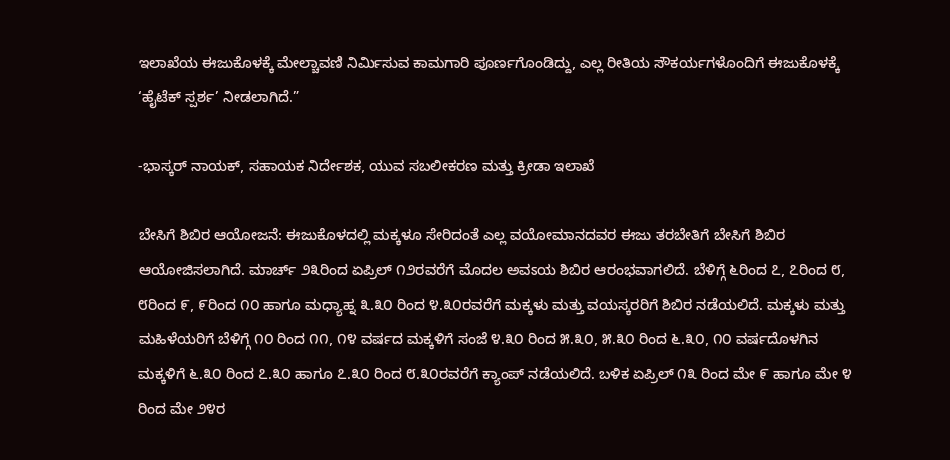ಇಲಾಖೆಯ ಈಜುಕೊಳಕ್ಕೆ ಮೇಲ್ಚಾವಣಿ ನಿರ್ಮಿಸುವ ಕಾಮಗಾರಿ ಪೂರ್ಣಗೊಂಡಿದ್ದು, ಎಲ್ಲ ರೀತಿಯ ಸೌಕರ್ಯಗಳೊಂದಿಗೆ ಈಜುಕೊಳಕ್ಕೆ ‘ಹೈಟೆಕ್ ಸ್ಪರ್ಶ’ ನೀಡಲಾಗಿದೆ.”

-ಭಾಸ್ಕರ್ ನಾಯಕ್, ಸಹಾಯಕ ನಿರ್ದೇಶಕ, ಯುವ ಸಬಲೀಕರಣ ಮತ್ತು ಕ್ರೀಡಾ ಇಲಾಖೆ

ಬೇಸಿಗೆ ಶಿಬಿರ ಆಯೋಜನೆ: ಈಜುಕೊಳದಲ್ಲಿ ಮಕ್ಕಳೂ ಸೇರಿದಂತೆ ಎಲ್ಲ ವಯೋಮಾನದವರ ಈಜು ತರಬೇತಿಗೆ ಬೇಸಿಗೆ ಶಿಬಿರ ಆಯೋಜಿಸಲಾಗಿದೆ. ಮಾರ್ಚ್ ೨೩ರಿಂದ ಏಪ್ರಿಲ್ ೧೨ರವರೆಗೆ ಮೊದಲ ಅವಽಯ ಶಿಬಿರ ಆರಂಭವಾಗಲಿದೆ. ಬೆಳಿಗ್ಗೆ ೬ರಿಂದ ೭, ೭ರಿಂದ ೮, ೮ರಿಂದ ೯, ೯ರಿಂದ ೧೦ ಹಾಗೂ ಮಧ್ಯಾಹ್ನ ೩.೩೦ ರಿಂದ ೪.೩೦ರವರೆಗೆ ಮಕ್ಕಳು ಮತ್ತು ವಯಸ್ಕರರಿಗೆ ಶಿಬಿರ ನಡೆಯಲಿದೆ. ಮಕ್ಕಳು ಮತ್ತು ಮಹಿಳೆಯರಿಗೆ ಬೆಳಿಗ್ಗೆ ೧೦ ರಿಂದ ೧೧, ೧೪ ವರ್ಷದ ಮಕ್ಕಳಿಗೆ ಸಂಜೆ ೪.೩೦ ರಿಂದ ೫.೩೦, ೫.೩೦ ರಿಂದ ೬.೩೦, ೧೦ ವರ್ಷದೊಳಗಿನ ಮಕ್ಕಳಿಗೆ ೬.೩೦ ರಿಂದ ೭.೩೦ ಹಾಗೂ ೭.೩೦ ರಿಂದ ೮.೩೦ರವರೆಗೆ ಕ್ಯಾಂಪ್ ನಡೆಯಲಿದೆ. ಬಳಿಕ ಏಪ್ರಿಲ್ ೧೩ ರಿಂದ ಮೇ ೯ ಹಾಗೂ ಮೇ ೪ ರಿಂದ ಮೇ ೨೪ರ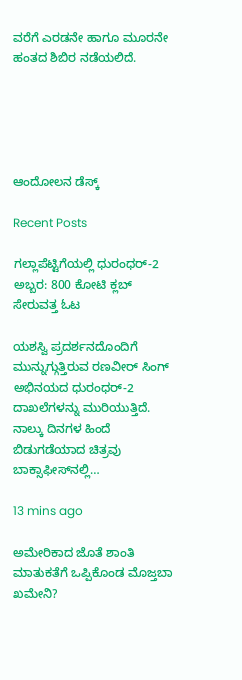ವರೆಗೆ ಎರಡನೇ ಹಾಗೂ ಮೂರನೇ ಹಂತದ ಶಿಬಿರ ನಡೆಯಲಿದೆ.





ಆಂದೋಲನ ಡೆಸ್ಕ್

Recent Posts

ಗಲ್ಲಾಪೆಟ್ಟಿಗೆಯಲ್ಲಿ ಧುರಂಧರ್-2 ಅಬ್ಬರ: 800 ಕೋಟಿ ಕ್ಲಬ್‌ ಸೇರುವತ್ತ ಓಟ

ಯಶಸ್ವಿ ಪ್ರದರ್ಶನದೊಂದಿಗೆ ಮುನ್ನುಗ್ಗುತ್ತಿರುವ ರಣವೀರ್‌ ಸಿಂಗ್‌ ಅಭಿನಯದ ಧುರಂಧರ್-2 ದಾಖಲೆಗಳನ್ನು ಮುರಿಯುತ್ತಿದೆ. ನಾಲ್ಕು ದಿನಗಳ ಹಿಂದೆ ಬಿಡುಗಡೆಯಾದ ಚಿತ್ರವು ಬಾಕ್ಸಾಫೀಸ್‌ನಲ್ಲಿ…

13 mins ago

ಅಮೇರಿಕಾದ ಜೊತೆ ಶಾಂತಿ ಮಾತುಕತೆಗೆ ಒಪ್ಪಿಕೊಂಡ ಮೊಜ್ತಬಾ ಖಮೇನಿ?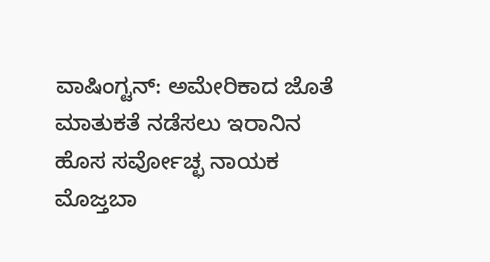ವಾಷಿಂಗ್ಟನ್: ಅಮೇರಿಕಾದ ಜೊತೆ ಮಾತುಕತೆ ನಡೆಸಲು ಇರಾನಿನ ಹೊಸ ಸರ್ವೋಚ್ಛ ನಾಯಕ ಮೊಜ್ತಬಾ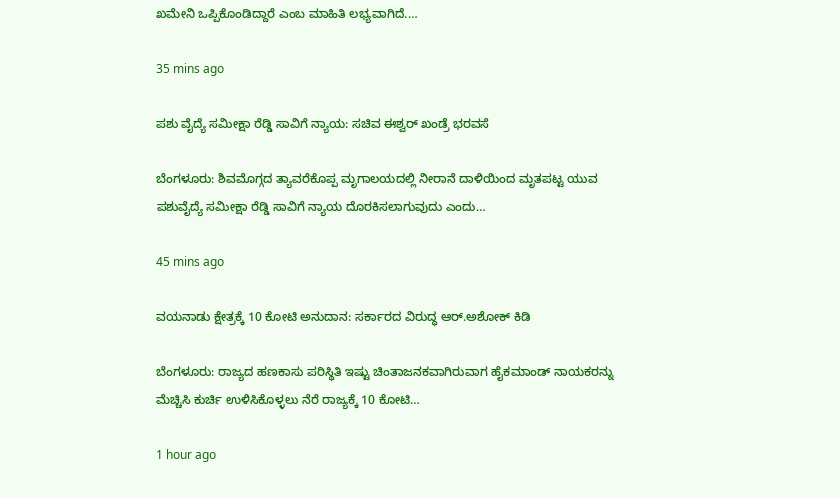ಖಮೇನಿ ಒಪ್ಪಿಕೊಂಡಿದ್ದಾರೆ ಎಂಬ ಮಾಹಿತಿ ಲಭ್ಯವಾಗಿದೆ.…

35 mins ago

ಪಶು ವೈದ್ಯೆ ಸಮೀಕ್ಷಾ ರೆಡ್ಡಿ ಸಾವಿಗೆ ನ್ಯಾಯ: ಸಚಿವ ಈಶ್ವರ್‌ ಖಂಡ್ರೆ ಭರವಸೆ

ಬೆಂಗಳೂರು: ಶಿವಮೊಗ್ಗದ ತ್ಯಾವರೆಕೊಪ್ಪ ಮೃಗಾಲಯದಲ್ಲಿ ನೀರಾನೆ ದಾಳಿಯಿಂದ ಮೃತಪಟ್ಟ ಯುವ ಪಶುವೈದ್ಯೆ ಸಮೀಕ್ಷಾ ರೆಡ್ಡಿ ಸಾವಿಗೆ ನ್ಯಾಯ ದೊರಕಿಸಲಾಗುವುದು ಎಂದು…

45 mins ago

ವಯನಾಡು ಕ್ಷೇತ್ರಕ್ಕೆ 10 ಕೋಟಿ ಅನುದಾನ: ಸರ್ಕಾರದ ವಿರುದ್ಧ ಆರ್.ಅಶೋಕ್‌ ಕಿಡಿ

ಬೆಂಗಳೂರು: ರಾಜ್ಯದ ಹಣಕಾಸು ಪರಿಸ್ಥಿತಿ ಇಷ್ಟು ಚಿಂತಾಜನಕವಾಗಿರುವಾಗ ಹೈಕಮಾಂಡ್ ನಾಯಕರನ್ನು ಮೆಚ್ಚಿಸಿ ಕುರ್ಚಿ ಉಳಿಸಿಕೊಳ್ಳಲು ನೆರೆ ರಾಜ್ಯಕ್ಕೆ 10 ಕೋಟಿ…

1 hour ago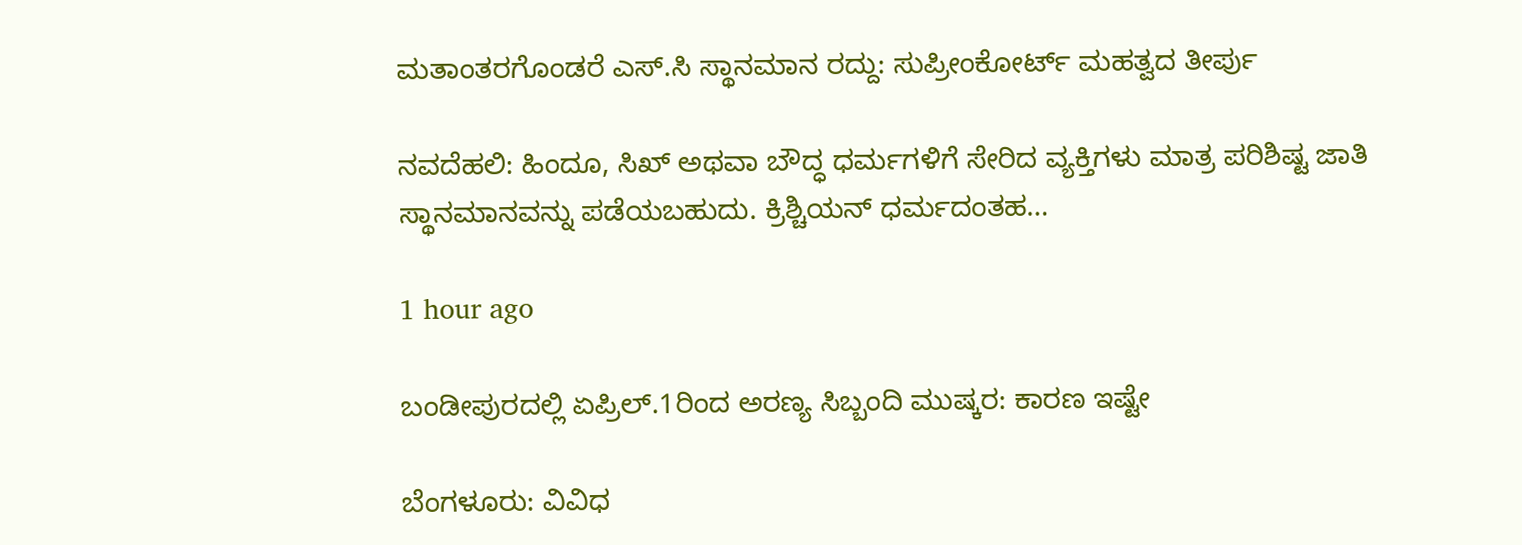ಮತಾಂತರಗೊಂಡರೆ ಎಸ್‌.ಸಿ ಸ್ಥಾನಮಾನ ರದ್ದು: ಸುಪ್ರೀಂಕೋರ್ಟ್‌ ಮಹತ್ವದ ತೀರ್ಪು

ನವದೆಹಲಿ: ಹಿಂದೂ, ಸಿಖ್ ಅಥವಾ ಬೌದ್ಧ ಧರ್ಮಗಳಿಗೆ ಸೇರಿದ ವ್ಯಕ್ತಿಗಳು ಮಾತ್ರ ಪರಿಶಿಷ್ಟ ಜಾತಿ ಸ್ಥಾನಮಾನವನ್ನು ಪಡೆಯಬಹುದು. ಕ್ರಿಶ್ಚಿಯನ್ ಧರ್ಮದಂತಹ…

1 hour ago

ಬಂಡೀಪುರದಲ್ಲಿ ಏಪ್ರಿಲ್.1ರಿಂದ ಅರಣ್ಯ ಸಿಬ್ಬಂದಿ ಮುಷ್ಕರ: ಕಾರಣ ಇಷ್ಟೇ

ಬೆಂಗಳೂರು: ವಿವಿಧ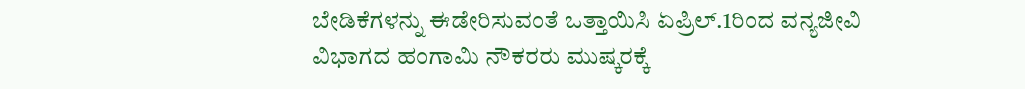ಬೇಡಿಕೆಗಳನ್ನು ಈಡೇರಿಸುವಂತೆ ಒತ್ತಾಯಿಸಿ ಏಪ್ರಿಲ್.1ರಿಂದ ವನ್ಯಜೀವಿ ವಿಭಾಗದ ಹಂಗಾಮಿ ನೌಕರರು ಮುಷ್ಕರಕ್ಕೆ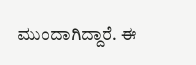ಮುಂದಾಗಿದ್ದಾರೆ. ಈ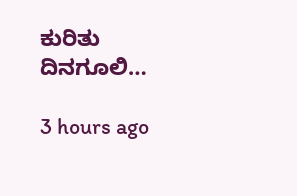ಕುರಿತು ದಿನಗೂಲಿ…

3 hours ago